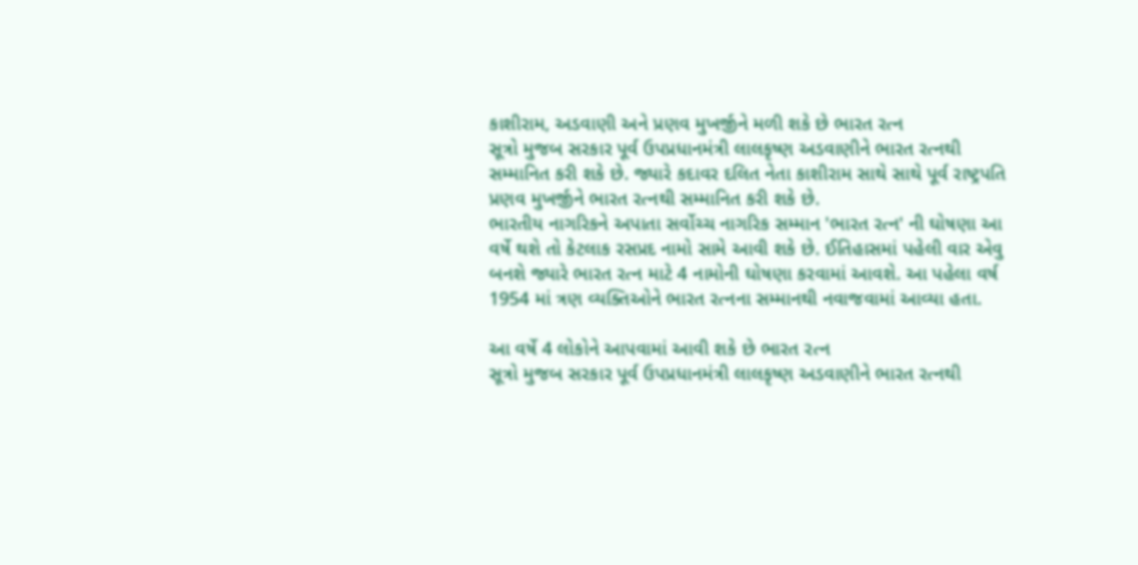કાશીરામ, અડવાણી અને પ્રણવ મુખર્જીને મળી શકે છે ભારત રત્ન
સૂત્રો મુજબ સરકાર પૂર્વ ઉપપ્રધાનમંત્રી લાલકૃષ્ણ અડવાણીને ભારત રત્નથી સમ્માનિત કરી શકે છે. જ્યારે કદાવર દલિત નેતા કાશીરામ સાથે સાથે પૂર્વ રાષ્ટ્રપતિ પ્રણવ મુખર્જીને ભારત રત્નથી સમ્માનિત કરી શકે છે.
ભારતીય નાગરિકને અપાતા સર્વોચ્ચ નાગરિક સમ્માન 'ભારત રત્ન' ની ઘોષણા આ વર્ષે થશે તો કેટલાક રસપ્રદ નામો સામે આવી શકે છે. ઈતિહાસમાં પહેલી વાર એવુ બનશે જ્યારે ભારત રત્ન માટે 4 નામોની ઘોષણા કરવામાં આવશે. આ પહેલા વર્ષ 1954 માં ત્રણ વ્યક્તિઓને ભારત રત્નના સમ્માનથી નવાજવામાં આવ્યા હતા.

આ વર્ષે 4 લોકોને આપવામાં આવી શકે છે ભારત રત્ન
સૂત્રો મુજબ સરકાર પૂર્વ ઉપપ્રધાનમંત્રી લાલકૃષ્ણ અડવાણીને ભારત રત્નથી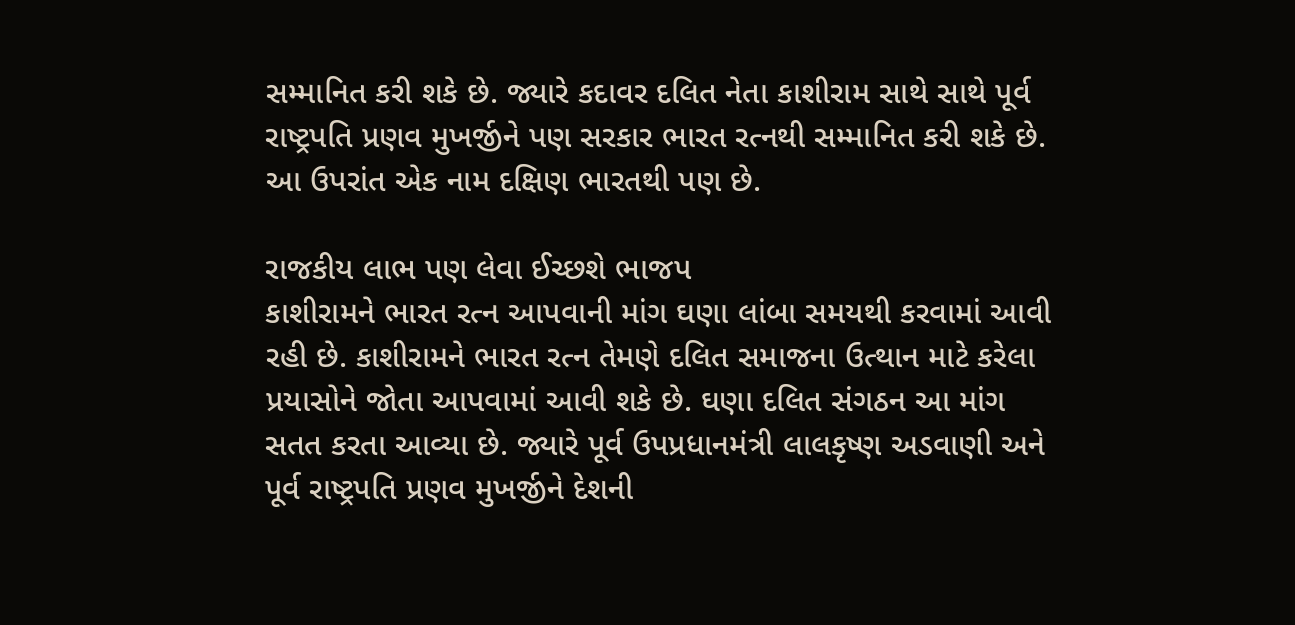સમ્માનિત કરી શકે છે. જ્યારે કદાવર દલિત નેતા કાશીરામ સાથે સાથે પૂર્વ રાષ્ટ્રપતિ પ્રણવ મુખર્જીને પણ સરકાર ભારત રત્નથી સમ્માનિત કરી શકે છે. આ ઉપરાંત એક નામ દક્ષિણ ભારતથી પણ છે.

રાજકીય લાભ પણ લેવા ઈચ્છશે ભાજપ
કાશીરામને ભારત રત્ન આપવાની માંગ ઘણા લાંબા સમયથી કરવામાં આવી રહી છે. કાશીરામને ભારત રત્ન તેમણે દલિત સમાજના ઉત્થાન માટે કરેલા પ્રયાસોને જોતા આપવામાં આવી શકે છે. ઘણા દલિત સંગઠન આ માંગ સતત કરતા આવ્યા છે. જ્યારે પૂર્વ ઉપપ્રધાનમંત્રી લાલકૃષ્ણ અડવાણી અને પૂર્વ રાષ્ટ્રપતિ પ્રણવ મુખર્જીને દેશની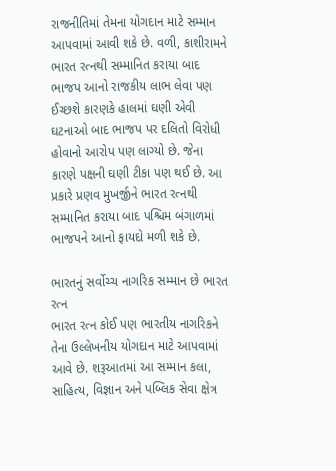રાજનીતિમાં તેમના યોગદાન માટે સમ્માન આપવામાં આવી શકે છે. વળી, કાશીરામને ભારત રત્નથી સમ્માનિત કરાયા બાદ ભાજપ આનો રાજકીય લાભ લેવા પણ ઈચ્છશે કારણકે હાલમાં ઘણી એવી ઘટનાઓ બાદ ભાજપ પર દલિતો વિરોધી હોવાનો આરોપ પણ લાગ્યો છે. જેના કારણે પક્ષની ઘણી ટીકા પણ થઈ છે. આ પ્રકારે પ્રણવ મુખર્જીને ભારત રત્નથી સમ્માનિત કરાયા બાદ પશ્ચિમ બંગાળમાં ભાજપને આનો ફાયદો મળી શકે છે.

ભારતનું સર્વોચ્ચ નાગરિક સમ્માન છે ભારત રત્ન
ભારત રત્ન કોઈ પણ ભારતીય નાગરિકને તેના ઉલ્લેખનીય યોગદાન માટે આપવામાં આવે છે. શરૂઆતમાં આ સમ્માન કલા, સાહિત્ય, વિજ્ઞાન અને પબ્લિક સેવા ક્ષેત્ર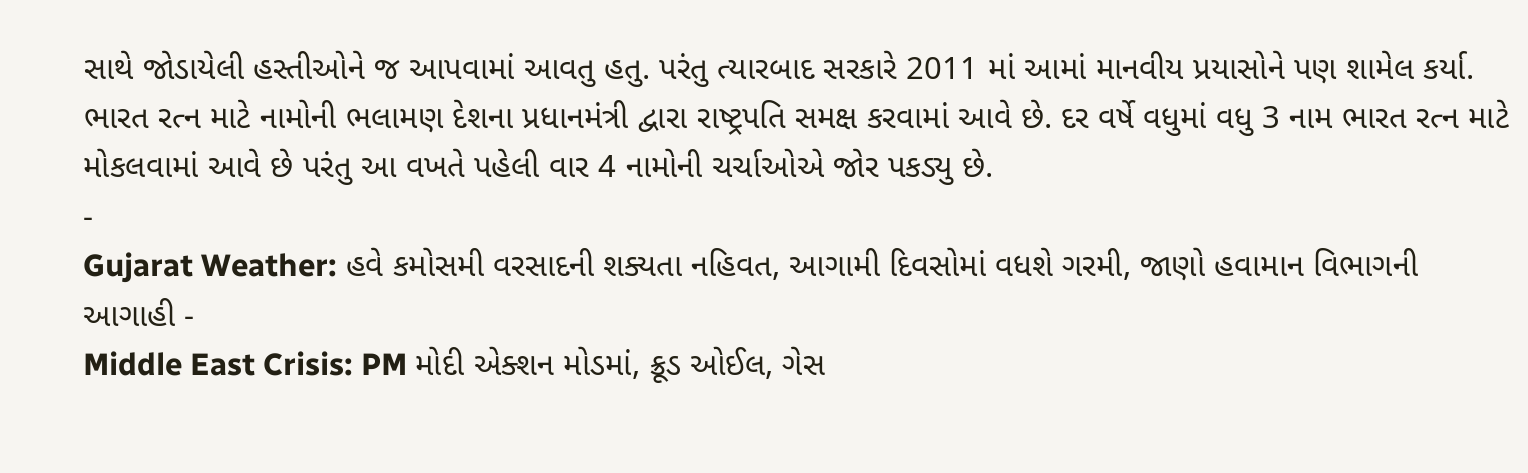સાથે જોડાયેલી હસ્તીઓને જ આપવામાં આવતુ હતુ. પરંતુ ત્યારબાદ સરકારે 2011 માં આમાં માનવીય પ્રયાસોને પણ શામેલ કર્યા. ભારત રત્ન માટે નામોની ભલામણ દેશના પ્રધાનમંત્રી દ્વારા રાષ્ટ્રપતિ સમક્ષ કરવામાં આવે છે. દર વર્ષે વધુમાં વધુ 3 નામ ભારત રત્ન માટે મોકલવામાં આવે છે પરંતુ આ વખતે પહેલી વાર 4 નામોની ચર્ચાઓએ જોર પકડ્યુ છે.
-
Gujarat Weather: હવે કમોસમી વરસાદની શક્યતા નહિવત, આગામી દિવસોમાં વધશે ગરમી, જાણો હવામાન વિભાગની આગાહી -
Middle East Crisis: PM મોદી એક્શન મોડમાં, ક્રૂડ ઓઈલ, ગેસ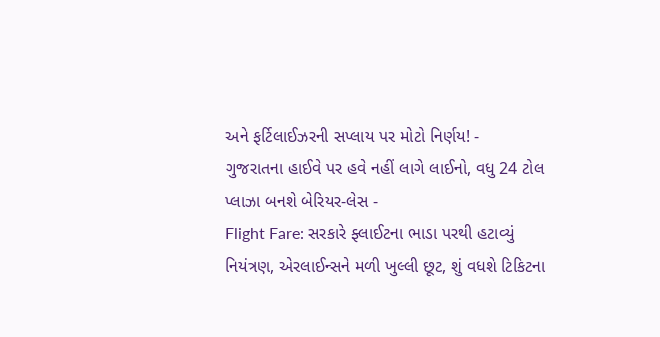અને ફર્ટિલાઈઝરની સપ્લાય પર મોટો નિર્ણય! -
ગુજરાતના હાઈવે પર હવે નહીં લાગે લાઈનો, વધુ 24 ટોલ પ્લાઝા બનશે બેરિયર-લેસ -
Flight Fare: સરકારે ફ્લાઈટના ભાડા પરથી હટાવ્યું નિયંત્રણ, એરલાઈન્સને મળી ખુલ્લી છૂટ, શું વધશે ટિકિટના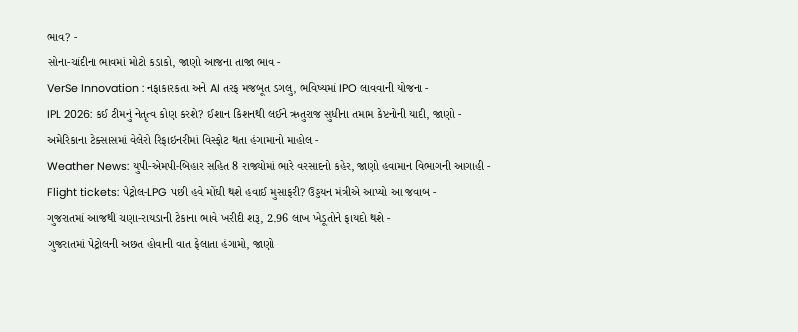ભાવ? -
સોના-ચાંદીના ભાવમાં મોટો કડાકો, જાણો આજના તાજા ભાવ -
VerSe Innovation : નફાકારકતા અને AI તરફ મજબૂત ડગલુ, ભવિષ્યમાં IPO લાવવાની યોજના -
IPL 2026: કઈ ટીમનું નેતૃત્વ કોણ કરશે? ઈશાન કિશનથી લઈને ઋતુરાજ સુધીના તમામ કેપ્ટનોની યાદી, જાણો -
અમેરિકાના ટેક્સાસમાં વેલેરો રિફાઇનરીમાં વિસ્ફોટ થતા હંગામાનો માહોલ -
Weather News: યુપી-એમપી-બિહાર સહિત 8 રાજ્યોમાં ભારે વરસાદનો કહેર, જાણો હવામાન વિભાગની આગાહી -
Flight tickets: પેટ્રોલ-LPG પછી હવે મોંઘી થશે હવાઈ મુસાફરી? ઉડ્ડયન મંત્રીએ આપ્યો આ જવાબ -
ગુજરાતમાં આજથી ચણા-રાયડાની ટેકાના ભાવે ખરીદી શરૂ, 2.96 લાખ ખેડૂતોને ફાયદો થશે -
ગુજરાતમાં પેટ્રોલની અછત હોવાની વાત ફેલાતા હંગામો, જાણો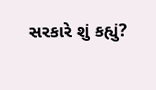સરકારે શું કહ્યું?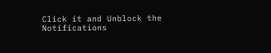Click it and Unblock the Notifications